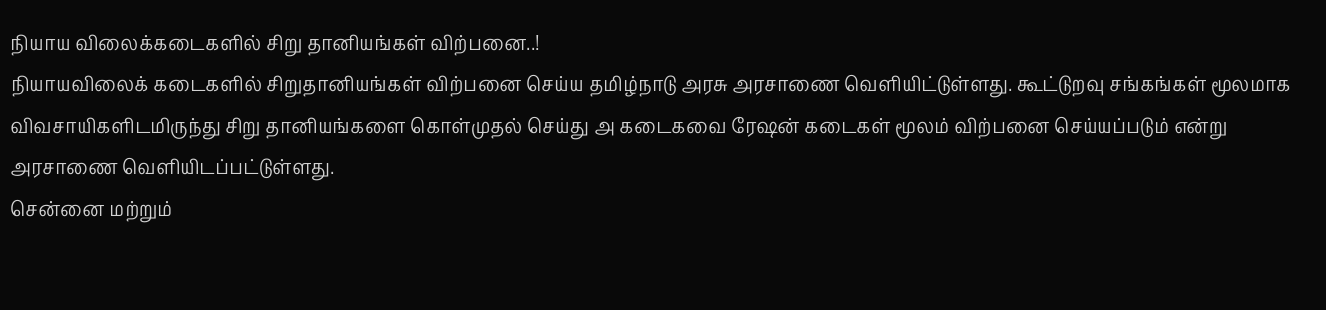நியாய விலைக்கடைகளில் சிறு தானியங்கள் விற்பனை..!
நியாயவிலைக் கடைகளில் சிறுதானியங்கள் விற்பனை செய்ய தமிழ்நாடு அரசு அரசாணை வெளியிட்டுள்ளது. கூட்டுறவு சங்கங்கள் மூலமாக விவசாயிகளிடமிருந்து சிறு தானியங்களை கொள்முதல் செய்து அ கடைகவை ரேஷன் கடைகள் மூலம் விற்பனை செய்யப்படும் என்று அரசாணை வெளியிடப்பட்டுள்ளது.
சென்னை மற்றும்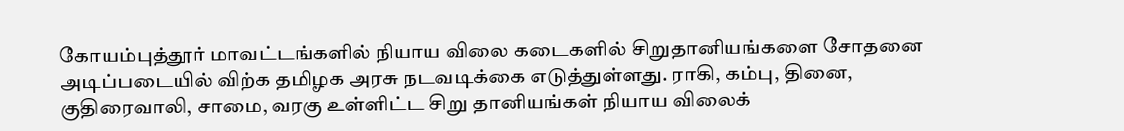கோயம்புத்தூர் மாவட்டங்களில் நியாய விலை கடைகளில் சிறுதானியங்களை சோதனை அடிப்படையில் விற்க தமிழக அரசு நடவடிக்கை எடுத்துள்ளது. ராகி, கம்பு, தினை, குதிரைவாலி, சாமை, வரகு உள்ளிட்ட சிறு தானியங்கள் நியாய விலைக்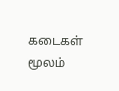கடைகள் மூலம்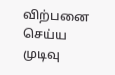விற்பனை செய்ய முடிவு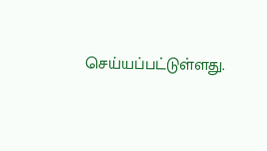செய்யப்பட்டுள்ளது.